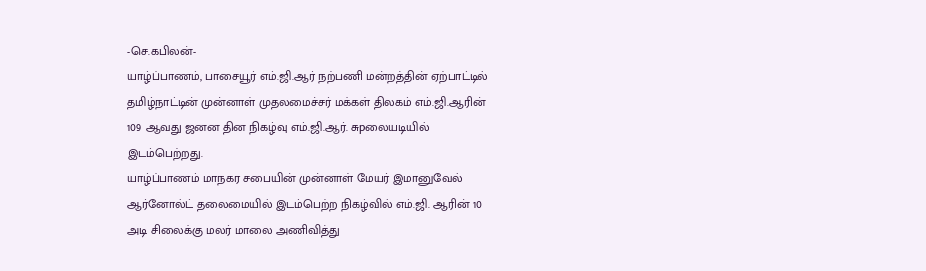-செ.கபிலன்-
யாழ்ப்பாணம், பாசையூர் எம்.ஜி.ஆர் நற்பணி மன்றத்தின் ஏற்பாட்டில் தமிழ்நாட்டின் முன்னாள் முதலமைச்சர் மக்கள் திலகம் எம்.ஜி.ஆரின் 109 ஆவது ஜனன தின நிகழ்வு எம்.ஜி.ஆர். சுpலையடியில் இடம்பெற்றது.
யாழ்ப்பாணம் மாநகர சபையின் முன்னாள் மேயர் இமானுவேல் ஆர்னோல்ட் தலைமையில் இடம்பெற்ற நிகழ்வில் எம்.ஜி. ஆரின் 10 அடி சிலைக்கு மலர் மாலை அணிவித்து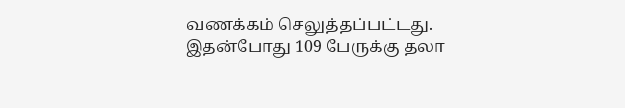வணக்கம் செலுத்தப்பட்டது. இதன்போது 109 பேருக்கு தலா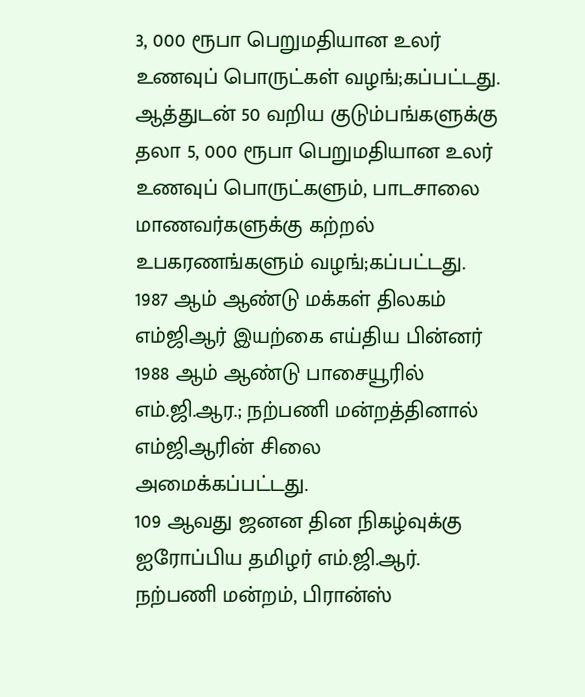3, 000 ரூபா பெறுமதியான உலர் உணவுப் பொருட்கள் வழங்;கப்பட்டது. ஆத்துடன் 50 வறிய குடும்பங்களுக்கு தலா 5, 000 ரூபா பெறுமதியான உலர் உணவுப் பொருட்களும், பாடசாலை மாணவர்களுக்கு கற்றல் உபகரணங்களும் வழங்;கப்பட்டது. 1987 ஆம் ஆண்டு மக்கள் திலகம் எம்ஜிஆர் இயற்கை எய்திய பின்னர் 1988 ஆம் ஆண்டு பாசையூரில் எம்.ஜி.ஆர.; நற்பணி மன்றத்தினால் எம்ஜிஆரின் சிலை அமைக்கப்பட்டது.
109 ஆவது ஜனன தின நிகழ்வுக்கு ஐரோப்பிய தமிழர் எம்.ஜி.ஆர். நற்பணி மன்றம், பிரான்ஸ்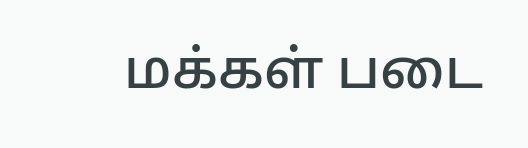மக்கள் படை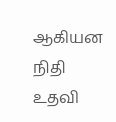ஆகியன நிதி உதவி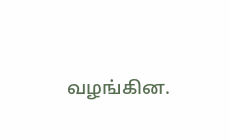வழங்கின.